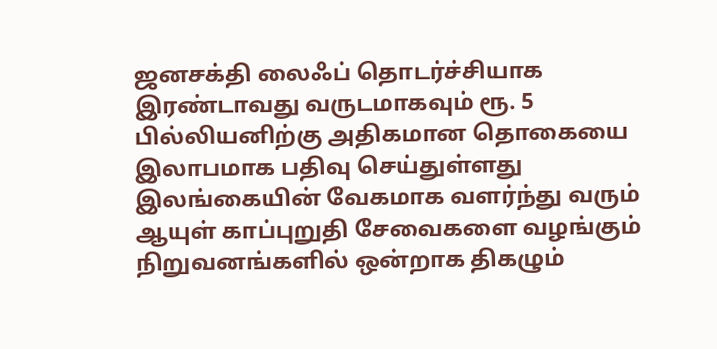ஜனசக்தி லைஃப் தொடர்ச்சியாக இரண்டாவது வருடமாகவும் ரூ. 5 பில்லியனிற்கு அதிகமான தொகையை இலாபமாக பதிவு செய்துள்ளது
இலங்கையின் வேகமாக வளர்ந்து வரும் ஆயுள் காப்புறுதி சேவைகளை வழங்கும் நிறுவனங்களில் ஒன்றாக திகழும்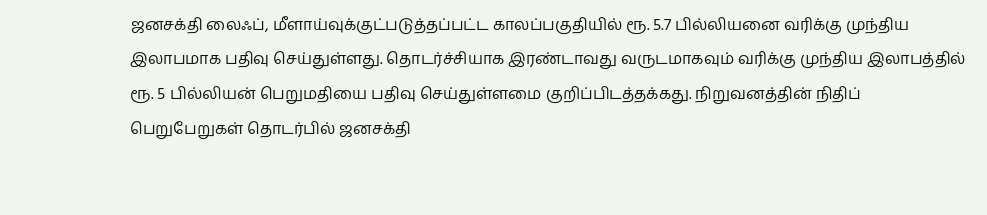ஜனசக்தி லைஃப், மீளாய்வுக்குட்படுத்தப்பட்ட காலப்பகுதியில் ரூ. 5.7 பில்லியனை வரிக்கு முந்திய இலாபமாக பதிவு செய்துள்ளது. தொடர்ச்சியாக இரண்டாவது வருடமாகவும் வரிக்கு முந்திய இலாபத்தில் ரூ. 5 பில்லியன் பெறுமதியை பதிவு செய்துள்ளமை குறிப்பிடத்தக்கது. நிறுவனத்தின் நிதிப் பெறுபேறுகள் தொடர்பில் ஜனசக்தி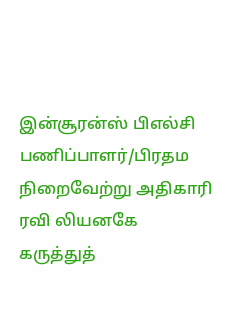இன்சூரன்ஸ் பிஎல்சி பணிப்பாளர்/பிரதம நிறைவேற்று அதிகாரி ரவி லியனகே கருத்துத்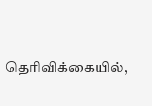தெரிவிக்கையில்,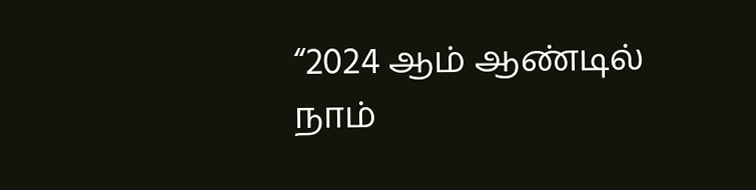“2024 ஆம் ஆண்டில் நாம்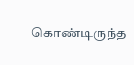கொண்டிருந்த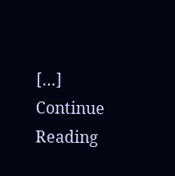[…]
Continue Reading